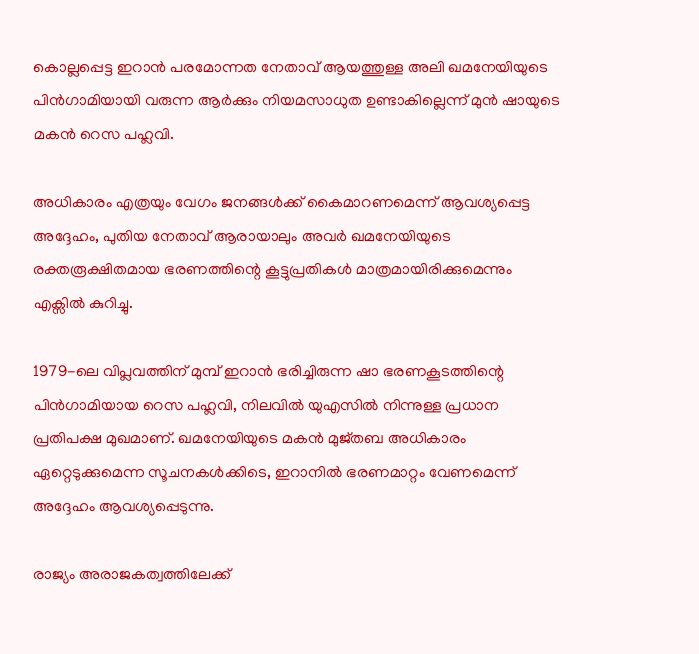കൊല്ലപ്പെട്ട ഇറാൻ പരമോന്നത നേതാവ് ആയത്തുള്ള അലി ഖമനേയിയുടെ പിൻഗാമിയായി വരുന്ന ആർക്കും നിയമസാധുത ഉണ്ടാകില്ലെന്ന് മുൻ ഷായുടെ മകൻ റെസ പഹ്ലവി.

അധികാരം എത്രയും വേഗം ജനങ്ങൾക്ക് കൈമാറണമെന്ന് ആവശ്യപ്പെട്ട അദ്ദേഹം, പുതിയ നേതാവ് ആരായാലും അവർ ഖമനേയിയുടെ രക്തരൂക്ഷിതമായ ഭരണത്തിന്റെ കൂട്ടുപ്രതികൾ മാത്രമായിരിക്കുമെന്നും എക്സിൽ കുറിച്ചു.

1979-ലെ വിപ്ലവത്തിന് മുമ്പ് ഇറാൻ ഭരിച്ചിരുന്ന ഷാ ഭരണകൂടത്തിന്റെ പിൻഗാമിയായ റെസ പഹ്ലവി, നിലവിൽ യുഎസിൽ നിന്നുള്ള പ്രധാന പ്രതിപക്ഷ മുഖമാണ്. ഖമനേയിയുടെ മകൻ മുജ്തബ അധികാരം ഏറ്റെടുക്കുമെന്ന സൂചനകൾക്കിടെ, ഇറാനിൽ ഭരണമാറ്റം വേണമെന്ന് അദ്ദേഹം ആവശ്യപ്പെടുന്നു.

രാജ്യം അരാജകത്വത്തിലേക്ക്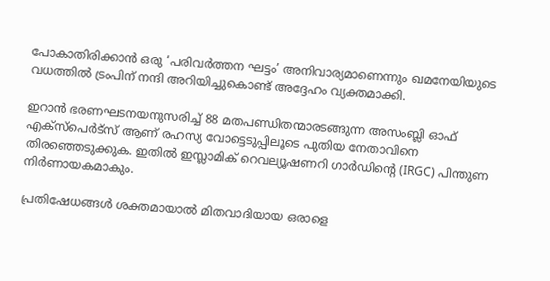പോകാതിരിക്കാൻ ഒരു ‘പരിവർത്തന ഘട്ടം’ അനിവാര്യമാണെന്നും ഖമനേയിയുടെ വധത്തിൽ ട്രംപിന് നന്ദി അറിയിച്ചുകൊണ്ട് അദ്ദേഹം വ്യക്തമാക്കി.

ഇറാൻ ഭരണഘടനയനുസരിച്ച് 88 മതപണ്ഡിതന്മാരടങ്ങുന്ന അസംബ്ലി ഓഫ് എക്സ്പെർട്‌സ് ആണ് രഹസ്യ വോട്ടെടുപ്പിലൂടെ പുതിയ നേതാവിനെ തിരഞ്ഞെടുക്കുക. ഇതിൽ ഇസ്ലാമിക് റെവല്യൂഷണറി ഗാർഡിന്റെ (IRGC) പിന്തുണ നിർണായകമാകും.

പ്രതിഷേധങ്ങൾ ശക്തമായാൽ മിതവാദിയായ ഒരാളെ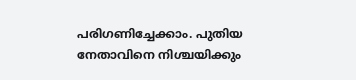പരിഗണിച്ചേക്കാം. പുതിയ നേതാവിനെ നിശ്ചയിക്കും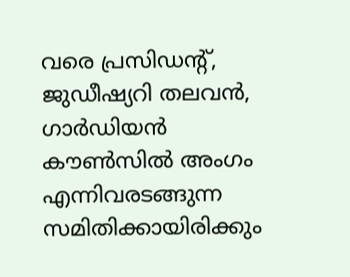വരെ പ്രസിഡന്റ്, ജുഡീഷ്യറി തലവൻ, ഗാർഡിയൻ കൗൺസിൽ അംഗം എന്നിവരടങ്ങുന്ന സമിതിക്കായിരിക്കും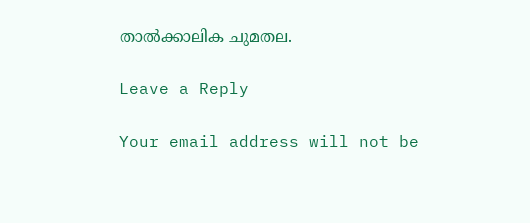താൽക്കാലിക ചുമതല.

Leave a Reply

Your email address will not be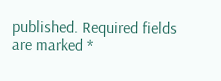published. Required fields are marked *